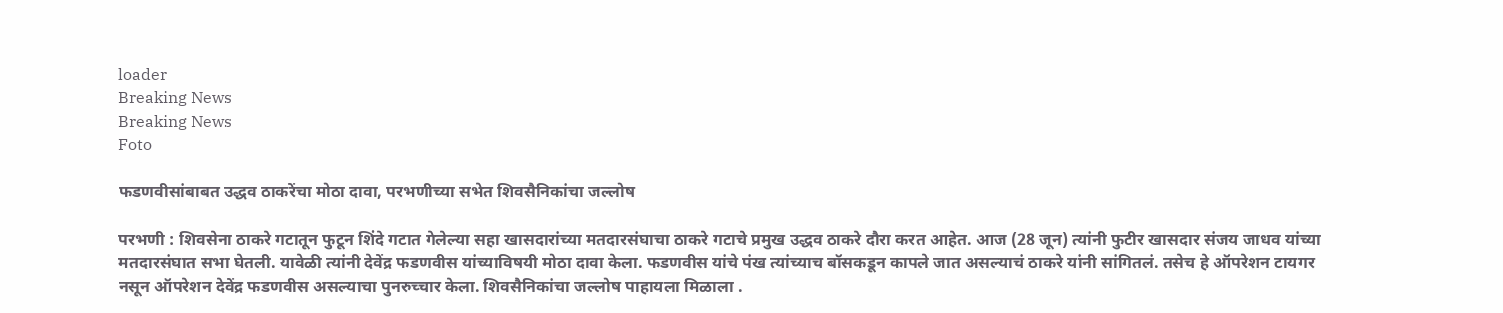loader
Breaking News
Breaking News
Foto

फडणवीसांबाबत उद्धव ठाकरेंचा मोठा दावा, परभणीच्या सभेत शिवसैनिकांचा जल्लोष

परभणी : शिवसेना ठाकरे गटातून फुटून शिंदे गटात गेलेल्या सहा खासदारांच्या मतदारसंघाचा ठाकरे गटाचे प्रमुख उद्धव ठाकरे दौरा करत आहेत. आज (28 जून) त्यांनी फुटीर खासदार संजय जाधव यांच्या मतदारसंघात सभा घेतली. यावेळी त्यांनी देवेंद्र फडणवीस यांच्याविषयी मोठा दावा केला. फडणवीस यांचे पंख त्यांच्याच बॉसकडून कापले जात असल्याचं ठाकरे यांनी सांगितलं. तसेच हे ऑपरेशन टायगर नसून ऑपरेशन देवेंद्र फडणवीस असल्याचा पुनरुच्चार केला. शिवसैनिकांचा जल्लोष पाहायला मिळाला .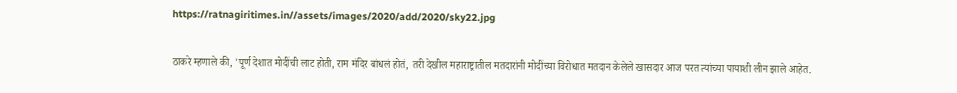https://ratnagiritimes.in//assets/images/2020/add/2020/sky22.jpg

ठाकरे म्हणाले की, 'पूर्ण देशात मोदींची लाट होती, राम मंदिर बांधलं होतं, तरी देखील महाराष्ट्रातील मतदारांनी मोदींच्या विरोधात मतदान केलेले खासदार आज परत त्यांच्या पायाशी लीन झाले आहेत.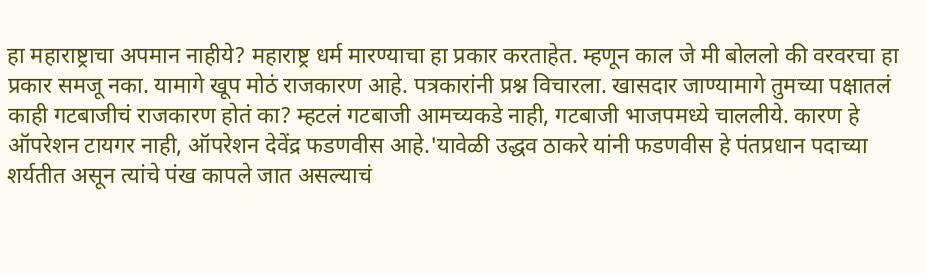हा महाराष्ट्राचा अपमान नाहीये? महाराष्ट्र धर्म मारण्याचा हा प्रकार करताहेत. म्हणून काल जे मी बोललो की वरवरचा हा प्रकार समजू नका. यामागे खूप मोठं राजकारण आहे. पत्रकारांनी प्रश्न विचारला. खासदार जाण्यामागे तुमच्या पक्षातलं काही गटबाजीचं राजकारण होतं का? म्हटलं गटबाजी आमच्यकडे नाही, गटबाजी भाजपमध्ये चाललीये. कारण हे ऑपरेशन टायगर नाही, ऑपरेशन देवेंद्र फडणवीस आहे.'यावेळी उद्धव ठाकरे यांनी फडणवीस हे पंतप्रधान पदाच्या शर्यतीत असून त्यांचे पंख कापले जात असल्याचं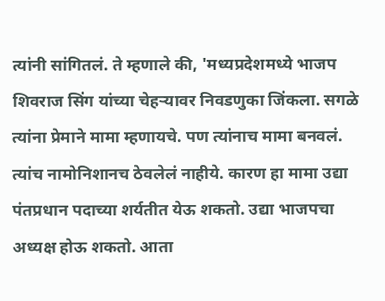त्यांनी सांगितलं. ते म्हणाले की, 'मध्यप्रदेशमध्ये भाजप शिवराज सिंग यांच्या चेहऱ्यावर निवडणुका जिंकला. सगळे त्यांना प्रेमाने मामा म्हणायचे. पण त्यांनाच मामा बनवलं. त्यांच नामोनिशानच ठेवलेलं नाहीये. कारण हा मामा उद्या पंतप्रधान पदाच्या शर्यतीत येऊ शकतो. उद्या भाजपचा अध्यक्ष होऊ शकतो. आता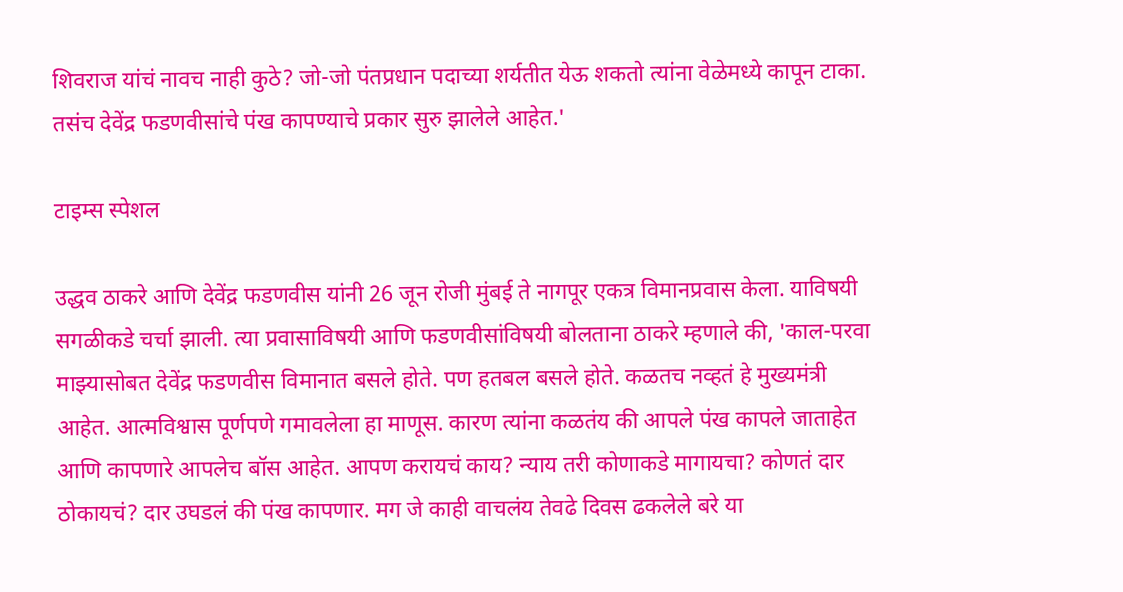शिवराज यांचं नावच नाही कुठे? जो-जो पंतप्रधान पदाच्या शर्यतीत येऊ शकतो त्यांना वेळेमध्ये कापून टाका. तसंच देवेंद्र फडणवीसांचे पंख कापण्याचे प्रकार सुरु झालेले आहेत.'

टाइम्स स्पेशल

उद्धव ठाकरे आणि देवेंद्र फडणवीस यांनी 26 जून रोजी मुंबई ते नागपूर एकत्र विमानप्रवास केला. याविषयी सगळीकडे चर्चा झाली. त्या प्रवासाविषयी आणि फडणवीसांविषयी बोलताना ठाकरे म्हणाले की, 'काल-परवा माझ्यासोबत देवेंद्र फडणवीस विमानात बसले होते. पण हतबल बसले होते. कळतच नव्हतं हे मुख्यमंत्री आहेत. आत्मविश्वास पूर्णपणे गमावलेला हा माणूस. कारण त्यांना कळतंय की आपले पंख कापले जाताहेत आणि कापणारे आपलेच बॉस आहेत. आपण करायचं काय? न्याय तरी कोणाकडे मागायचा? कोणतं दार ठोकायचं? दार उघडलं की पंख कापणार. मग जे काही वाचलंय तेवढे दिवस ढकलेले बरे या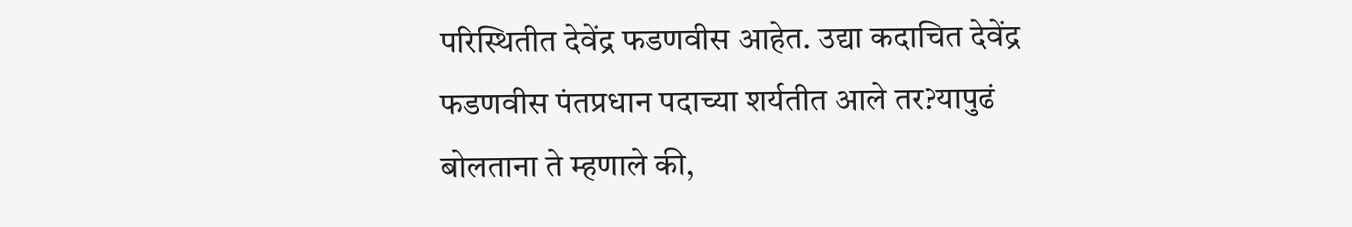परिस्थितीत देवेंद्र फडणवीस आहेत. उद्या कदाचित देवेंद्र फडणवीस पंतप्रधान पदाच्या शर्यतीत आले तर?यापुढं बोलताना ते म्हणाले की,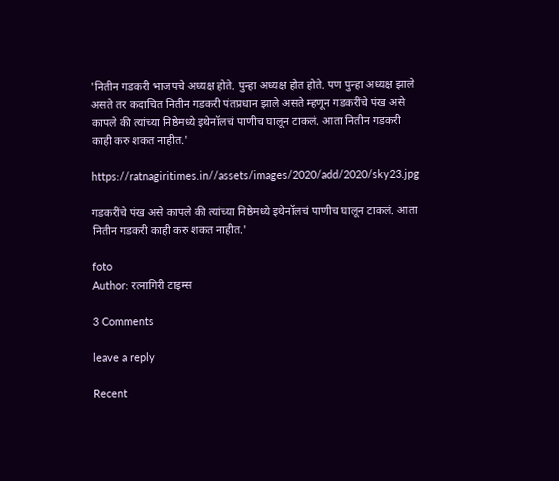'नितीन गडकरी भाजपचे अध्यक्ष होते. पुन्हा अध्यक्ष होत होते. पण पुन्हा अध्यक्ष झाले असते तर कदाचित नितीन गडकरी पंतप्रधान झाले असते म्हणून गडकरींचे पंख असे कापले की त्यांच्या निष्ठेमध्ये इथेनॉलचं पाणीच घालून टाकलं. आता नितीन गडकरी काही करु शकत नाहीत.'

https://ratnagiritimes.in//assets/images/2020/add/2020/sky23.jpg

गडकरींचे पंख असे कापले की त्यांच्या निष्ठेमध्ये इथेनॉलचं पाणीच घालून टाकलं. आता नितीन गडकरी काही करु शकत नाहीत.'

foto
Author: रत्नागिरी टाइम्स

3 Comments

leave a reply

Recent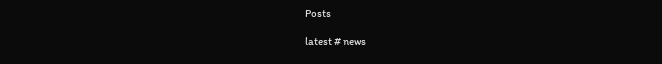Posts

latest # news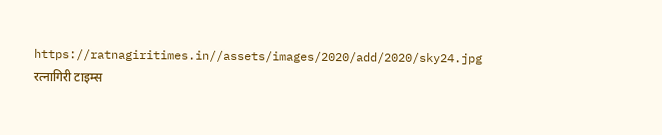https://ratnagiritimes.in//assets/images/2020/add/2020/sky24.jpg
रत्नागिरी टाइम्स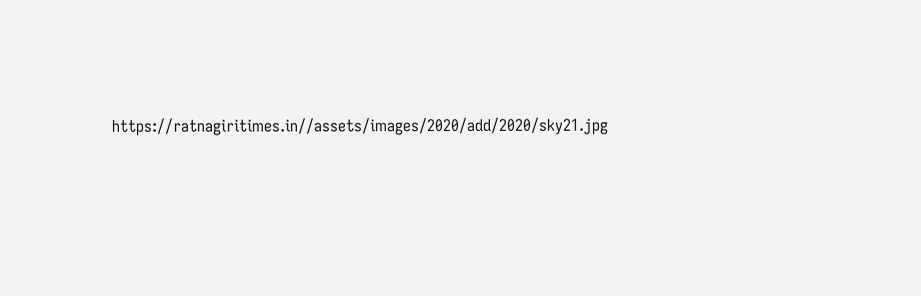https://ratnagiritimes.in//assets/images/2020/add/2020/sky21.jpg